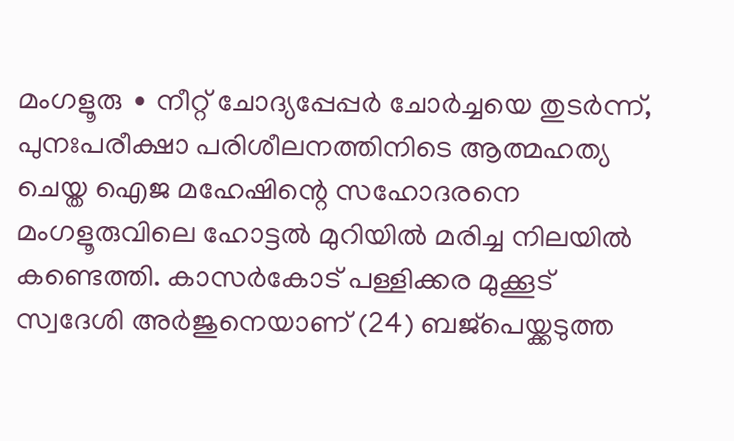മംഗളൂരു ∙ നീറ്റ് ചോദ്യപ്പേപ്പർ ചോർച്ചയെ തുടർന്ന്, പുനഃപരീക്ഷാ പരിശീലനത്തിനിടെ ആത്മഹത്യ ചെയ്ത ഐജ മഹേഷിന്റെ സഹോദരനെ മംഗളൂരുവിലെ ഹോട്ടൽ മുറിയിൽ മരിച്ച നിലയിൽ കണ്ടെത്തി. കാസർകോട് പള്ളിക്കര മുക്കൂട് സ്വദേശി അർജുനെയാണ് (24) ബജ്പെയ്ക്കടുത്ത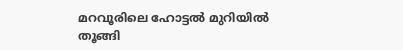മറവൂരിലെ ഹോട്ടൽ മുറിയിൽ തൂങ്ങി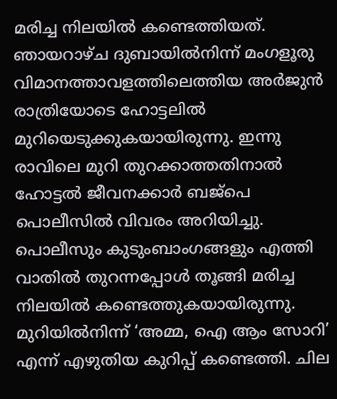മരിച്ച നിലയിൽ കണ്ടെത്തിയത്.
ഞായറാഴ്ച ദുബായിൽനിന്ന് മംഗളൂരു വിമാനത്താവളത്തിലെത്തിയ അർജുൻ രാത്രിയോടെ ഹോട്ടലിൽ മുറിയെടുക്കുകയായിരുന്നു. ഇന്നു രാവിലെ മുറി തുറക്കാത്തതിനാൽ ഹോട്ടൽ ജീവനക്കാർ ബജ്പെ പൊലീസിൽ വിവരം അറിയിച്ചു. പൊലീസും കുടുംബാംഗങ്ങളും എത്തി വാതിൽ തുറന്നപ്പോൾ തൂങ്ങി മരിച്ച നിലയിൽ കണ്ടെത്തുകയായിരുന്നു.
മുറിയിൽനിന്ന് ‘അമ്മ, ഐ ആം സോറി’ എന്ന് എഴുതിയ കുറിപ്പ് കണ്ടെത്തി. ചില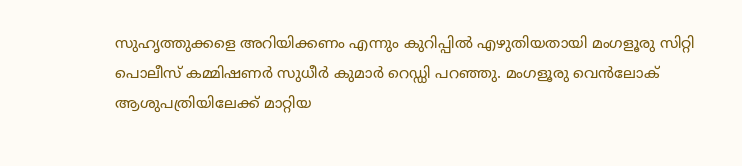സുഹൃത്തുക്കളെ അറിയിക്കണം എന്നും കുറിപ്പിൽ എഴുതിയതായി മംഗളൂരു സിറ്റി പൊലീസ് കമ്മിഷണർ സുധീർ കുമാർ റെഡ്ഡി പറഞ്ഞു. മംഗളൂരു വെൻലോക് ആശുപത്രിയിലേക്ക് മാറ്റിയ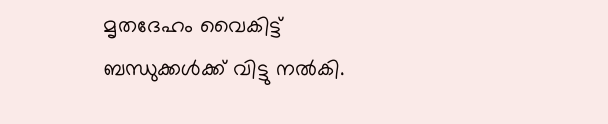മൃതദേഹം വൈകിട്ട് ബന്ധുക്കൾക്ക് വിട്ടു നൽകി.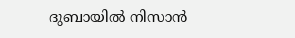ദുബായിൽ നിസാൻ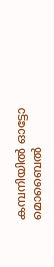കമ്പനിയിൽ ഓട്ടോ മൊബൈൽ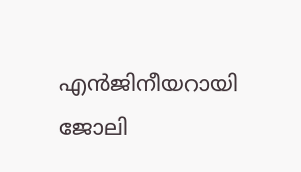എൻജിനീയറായി ജോലി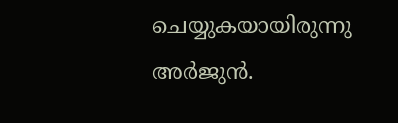ചെയ്യുകയായിരുന്നു അർജുൻ.